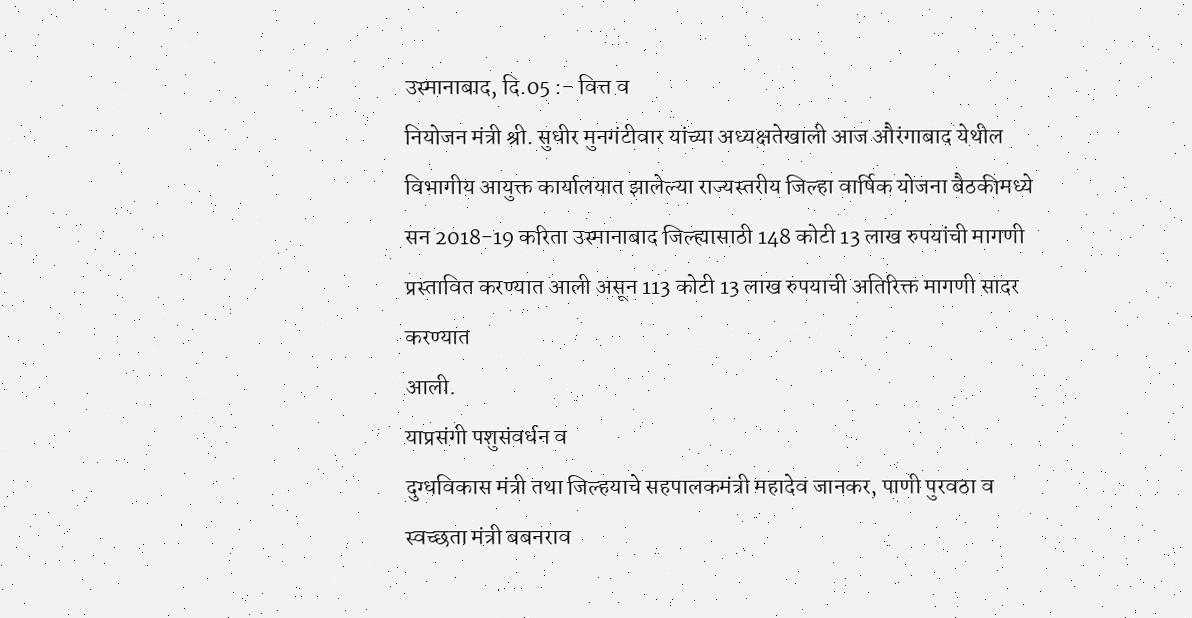उस्मानाबाद, दि.05 :- वित्त व
नियोजन मंत्री श्री. सुधीर मुनगंटीवार यांच्या अध्यक्षतेखाली आज औरंगाबाद येथील
विभागीय आयुक्त कार्यालयात झालेल्या राज्यस्तरीय जिल्हा वार्षिक योजना बैठकीमध्ये
सन 2018-19 करिता उस्मानाबाद जिल्ह्यासाठी 148 कोटी 13 लाख रुपयांची मागणी
प्रस्तावित करण्यात आली असून 113 कोटी 13 लाख रुपयाची अतिरिक्त मागणी सादर करण्यात
आली.
याप्रसंगी पशुसंवर्धन व
दुग्धविकास मंत्री तथा जिल्हयाचे सहपालकमंत्री महादेव जानकर, पाणी पुरवठा व
स्वच्छता मंत्री बबनराव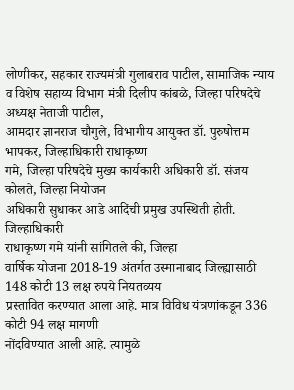लोणीकर, सहकार राज्यमंत्री गुलाबराव पाटील, सामाजिक न्याय
व विशेष सहाय्य विभाग मंत्री दिलीप कांबळे, जिल्हा परिषदेचे अध्यक्ष नेताजी पाटील,
आमदार ज्ञानराज चौगुले, विभागीय आयुक्त डॉ. पुरुषोत्तम भापकर, जिल्हाधिकारी राधाकृष्ण
गमे, जिल्हा परिषदेचे मुख्य कार्यकारी अधिकारी डॉ. संजय कोलते, जिल्हा नियोजन
अधिकारी सुधाकर आडे आदिंची प्रमुख उपस्थिती होती.
जिल्हाधिकारी
राधाकृष्ण गमे यांनी सांगितले की, जिल्हा
वार्षिक योजना 2018-19 अंतर्गत उस्मानाबाद जिल्ह्यासाठी 148 कोटी 13 लक्ष रुपये नियतव्यय
प्रस्तावित करण्यात आला आहे. मात्र विविध यंत्रणांकडून 336 कोटी 94 लक्ष मागणी
नोंदविण्यात आली आहे. त्यामुळे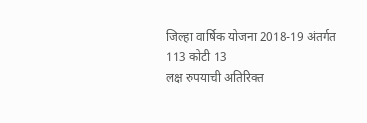जिल्हा वार्षिक योजना 2018-19 अंतर्गत 113 कोटी 13
लक्ष रुपयाची अतिरिक्त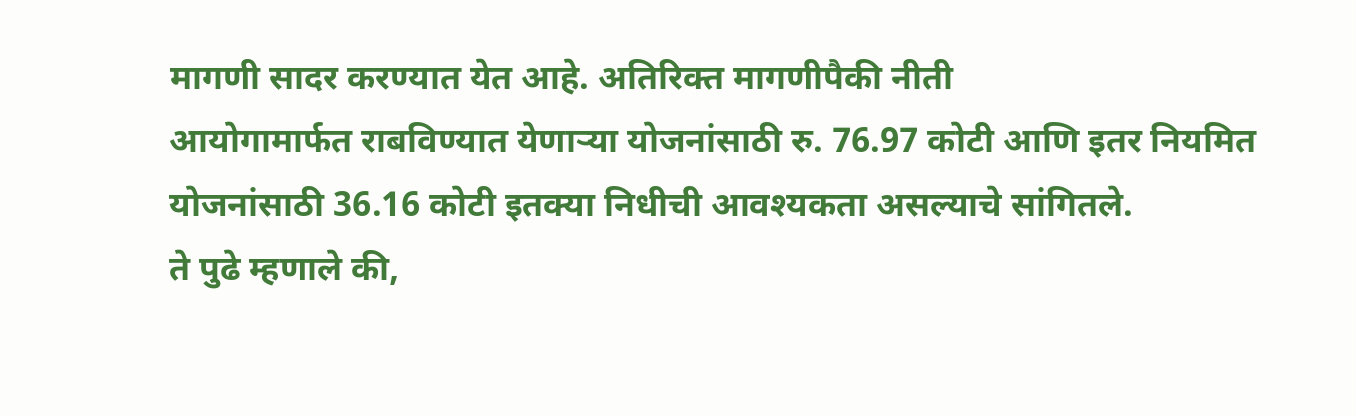मागणी सादर करण्यात येत आहे. अतिरिक्त मागणीपैकी नीती
आयोगामार्फत राबविण्यात येणाऱ्या योजनांसाठी रु. 76.97 कोटी आणि इतर नियमित
योजनांसाठी 36.16 कोटी इतक्या निधीची आवश्यकता असल्याचे सांगितले.
ते पुढे म्हणाले की,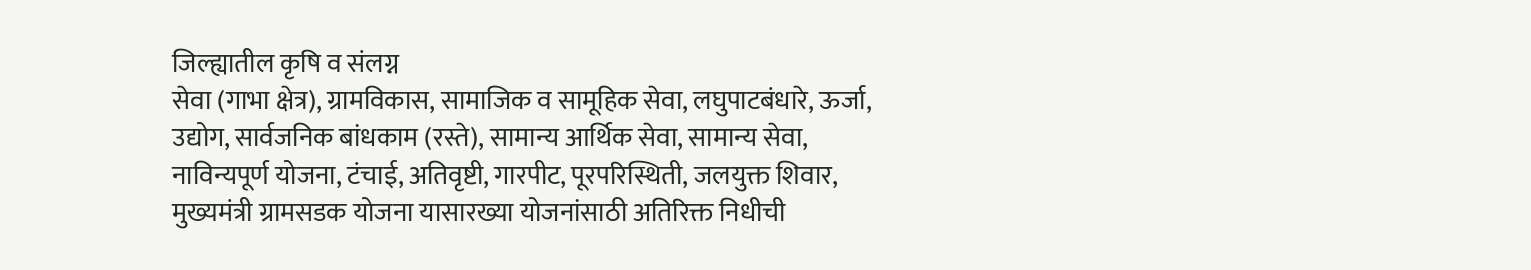जिल्ह्यातील कृषि व संलग्न
सेवा (गाभा क्षेत्र), ग्रामविकास, सामाजिक व सामूहिक सेवा, लघुपाटबंधारे, ऊर्जा,
उद्योग, सार्वजनिक बांधकाम (रस्ते), सामान्य आर्थिक सेवा, सामान्य सेवा,
नाविन्यपूर्ण योजना, टंचाई, अतिवृष्टी, गारपीट, पूरपरिस्थिती, जलयुक्त शिवार,
मुख्यमंत्री ग्रामसडक योजना यासारख्या योजनांसाठी अतिरिक्त निधीची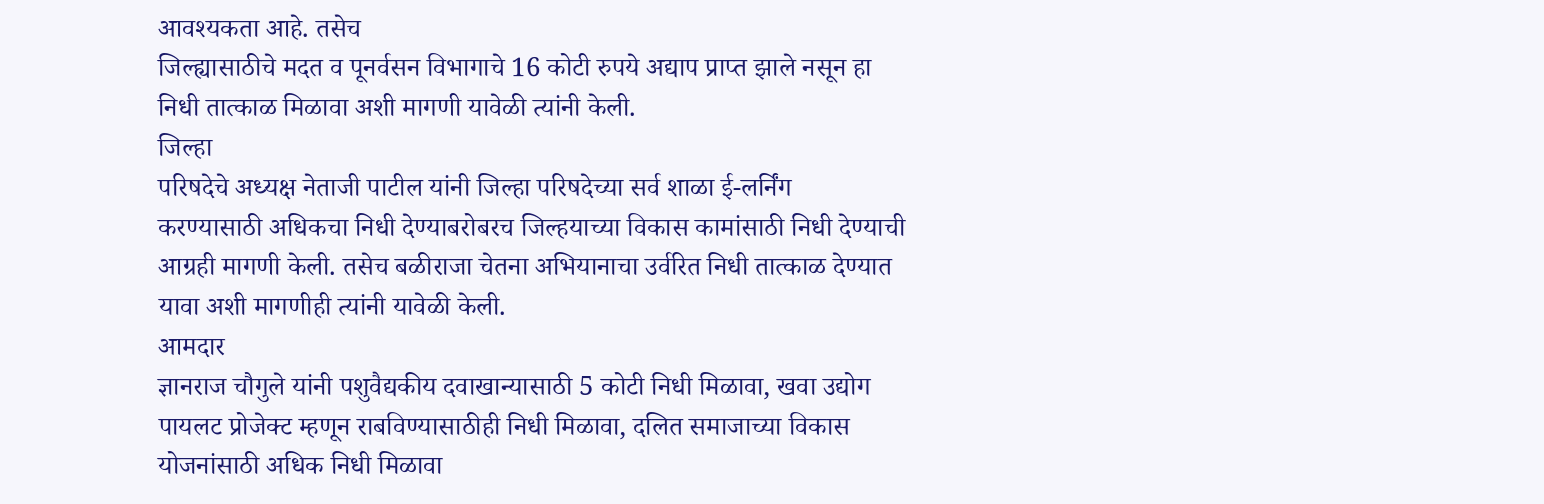आवश्यकता आहे. तसेच
जिल्ह्यासाठीचे मदत व पूनर्वसन विभागाचे 16 कोटी रुपये अद्याप प्राप्त झाले नसून हा
निधी तात्काळ मिळावा अशी मागणी यावेळी त्यांनी केली.
जिल्हा
परिषदेचे अध्यक्ष नेताजी पाटील यांनी जिल्हा परिषदेच्या सर्व शाळा ई-लर्निंग
करण्यासाठी अधिकचा निधी देण्याबरोबरच जिल्हयाच्या विकास कामांसाठी निधी देण्याची
आग्रही मागणी केली. तसेच बळीराजा चेतना अभियानाचा उर्वरित निधी तात्काळ देण्यात
यावा अशी मागणीही त्यांनी यावेळी केली.
आमदार
ज्ञानराज चौगुले यांनी पशुवैद्यकीय दवाखान्यासाठी 5 कोटी निधी मिळावा, खवा उद्योग
पायलट प्रोजेक्ट म्हणून राबविण्यासाठीही निधी मिळावा, दलित समाजाच्या विकास
योजनांसाठी अधिक निधी मिळावा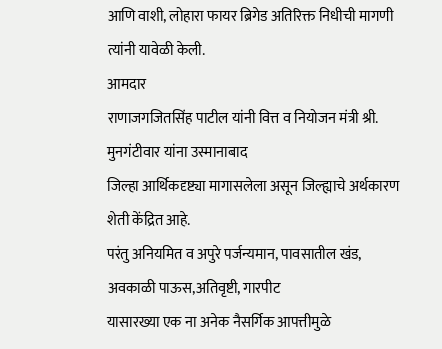आणि वाशी, लोहारा फायर ब्रिगेड अतिरिक्त निधीची मागणी
त्यांनी यावेळी केली.
आमदार
राणाजगजितसिंह पाटील यांनी वित्त व नियोजन मंत्री श्री. मुनगंटीवार यांना उस्मानाबाद
जिल्हा आर्थिकदृष्ट्या मागासलेला असून जिल्ह्याचे अर्थकारण शेती केंद्रित आहे.
परंतु अनियमित व अपुरे पर्जन्यमान, पावसातील खंड, अवकाळी पाऊस,अतिवृष्टी, गारपीट
यासारख्या एक ना अनेक नैसर्गिक आपत्तीमुळे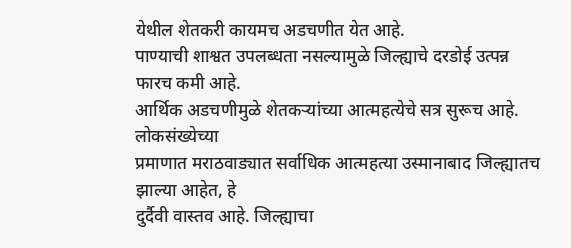येथील शेतकरी कायमच अडचणीत येत आहे.
पाण्याची शाश्वत उपलब्धता नसल्यामुळे जिल्ह्याचे दरडोई उत्पन्न फारच कमी आहे.
आर्थिक अडचणीमुळे शेतकऱ्यांच्या आत्महत्येचे सत्र सुरूच आहे. लोकसंख्येच्या
प्रमाणात मराठवाड्यात सर्वाधिक आत्महत्या उस्मानाबाद जिल्ह्यातच झाल्या आहेत, हे
दुर्दैवी वास्तव आहे. जिल्ह्याचा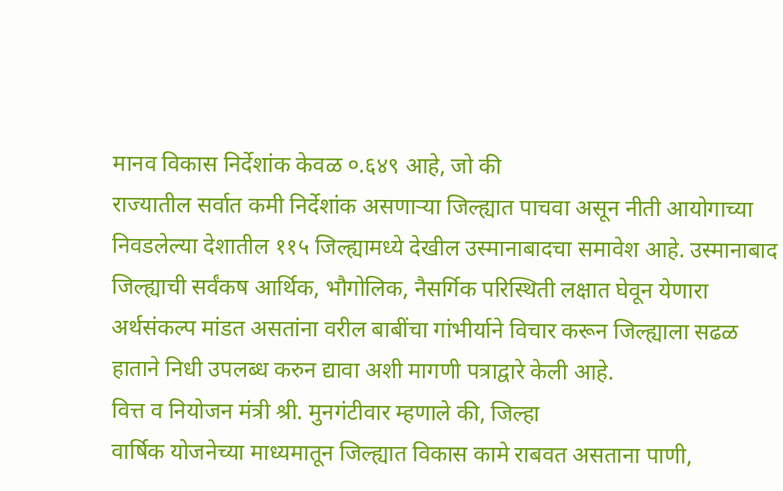मानव विकास निर्देशांक केवळ ०.६४९ आहे, जो की
राज्यातील सर्वात कमी निर्देशांक असणाऱ्या जिल्ह्यात पाचवा असून नीती आयोगाच्या
निवडलेल्या देशातील ११५ जिल्ह्यामध्ये देखील उस्मानाबादचा समावेश आहे. उस्मानाबाद
जिल्ह्याची सर्वंकष आर्थिक, भौगोलिक, नैसर्गिक परिस्थिती लक्षात घेवून येणारा
अर्थसंकल्प मांडत असतांना वरील बाबींचा गांभीर्याने विचार करून जिल्ह्याला सढळ
हाताने निधी उपलब्ध करुन द्यावा अशी मागणी पत्राद्वारे केली आहे.
वित्त व नियोजन मंत्री श्री. मुनगंटीवार म्हणाले की, जिल्हा
वार्षिक योजनेच्या माध्यमातून जिल्ह्यात विकास कामे राबवत असताना पाणी,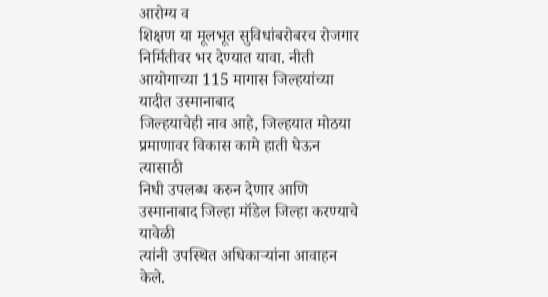आरोग्य व
शिक्षण या मूलभूत सुविधांबरोबरच रोजगार निर्मितीवर भर देण्यात यावा. नीती आयोगाच्या 115 मागास जिल्हयांच्या यादीत उस्मानाबाद
जिल्हयाचेही नाव आहे, जिल्हयात मोठया प्रमाणावर विकास कामे हाती घेऊन त्यासाठी
निधी उपलब्ध करुन देणार आणि उस्मानाबाद जिल्हा मॉडेल जिल्हा करण्याचे यावेळी
त्यांनी उपस्थित अधिकाऱ्यांना आवाहन केले.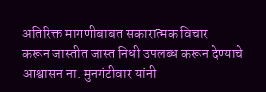अतिरिक्त मागणीबाबत सकारात्मक विचार
करून जास्तीत जास्त निधी उपलब्ध करून देण्याचे आश्वासन ना. मुनगंटीवार यांनी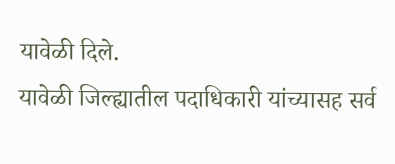यावेळी दिले.
यावेळी जिल्ह्यातील पदाधिकारी यांच्यासह सर्व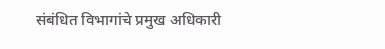संबंधित विभागांचे प्रमुख अधिकारी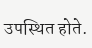उपस्थित होते.